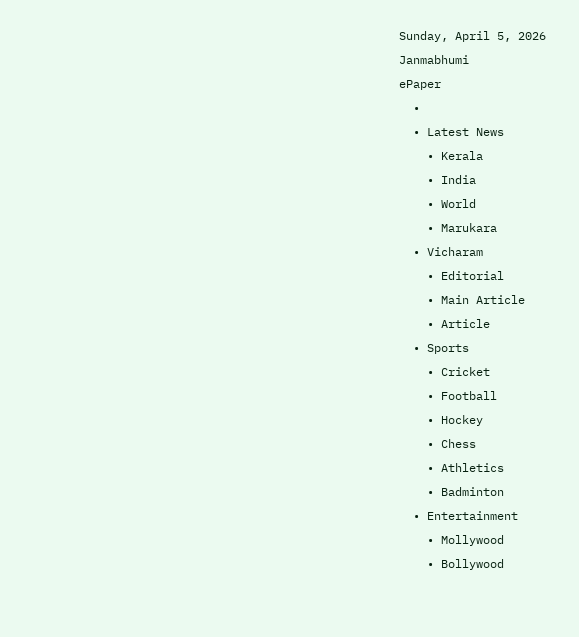Sunday, April 5, 2026
Janmabhumi
ePaper
  •
  • Latest News
    • Kerala
    • India
    • World
    • Marukara
  • Vicharam
    • Editorial
    • Main Article
    • Article
  • Sports
    • Cricket
    • Football
    • Hockey
    • Chess
    • Athletics
    • Badminton
  • Entertainment
    • Mollywood
    • Bollywood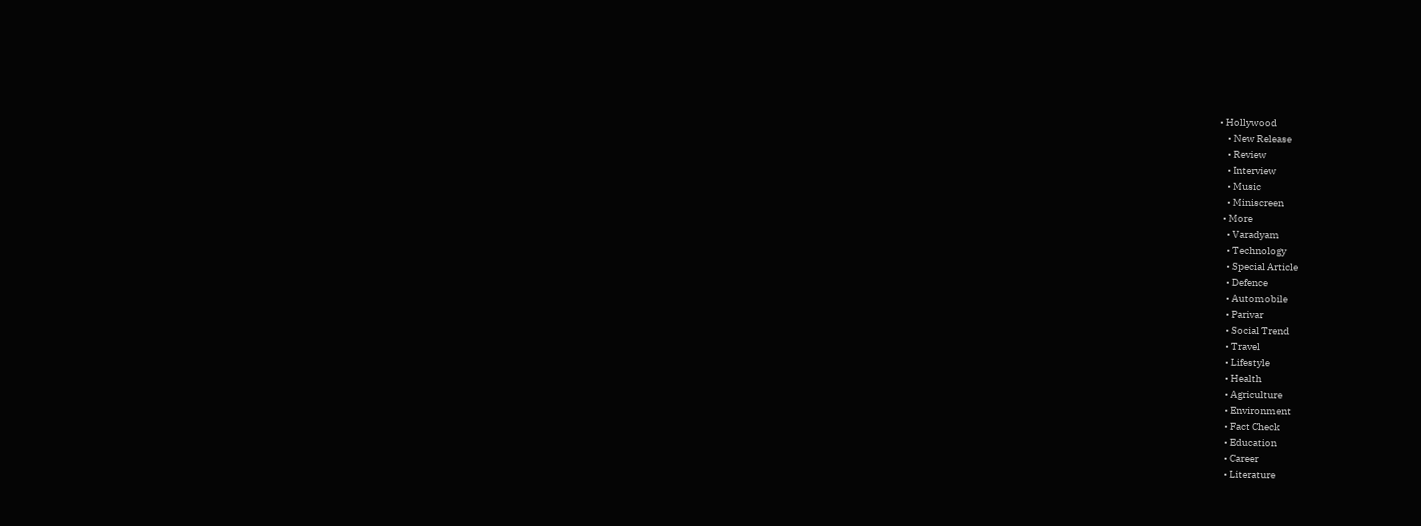• Hollywood
    • New Release
    • Review
    • Interview
    • Music
    • Miniscreen
  • More
    • Varadyam
    • Technology
    • Special Article
    • Defence
    • Automobile
    • Parivar
    • Social Trend
    • Travel
    • Lifestyle
    • Health
    • Agriculture
    • Environment
    • Fact Check
    • Education
    • Career
    • Literature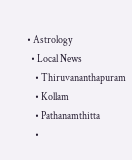• Astrology
  • Local News
    • Thiruvananthapuram
    • Kollam
    • Pathanamthitta
    •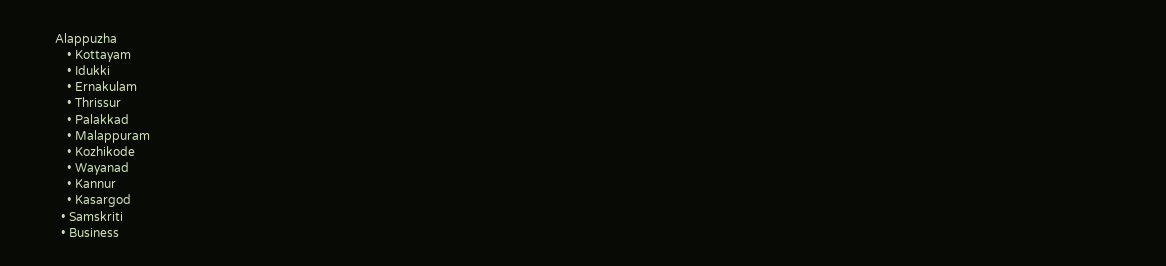Alappuzha
    • Kottayam
    • Idukki
    • Ernakulam
    • Thrissur
    • Palakkad
    • Malappuram
    • Kozhikode
    • Wayanad
    • Kannur
    • Kasargod
  • Samskriti
  • Business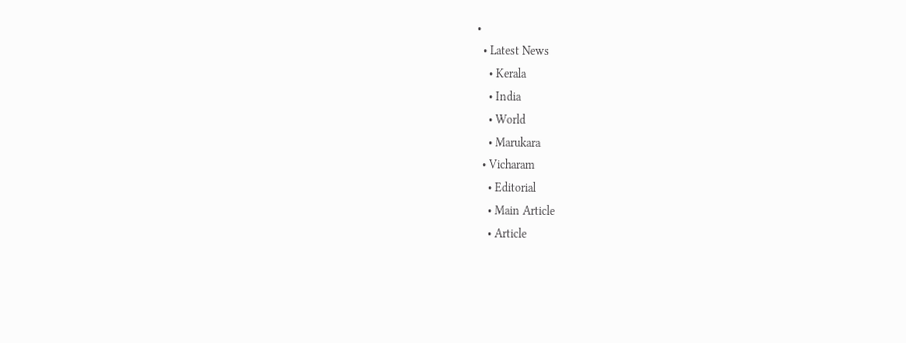•
  • Latest News
    • Kerala
    • India
    • World
    • Marukara
  • Vicharam
    • Editorial
    • Main Article
    • Article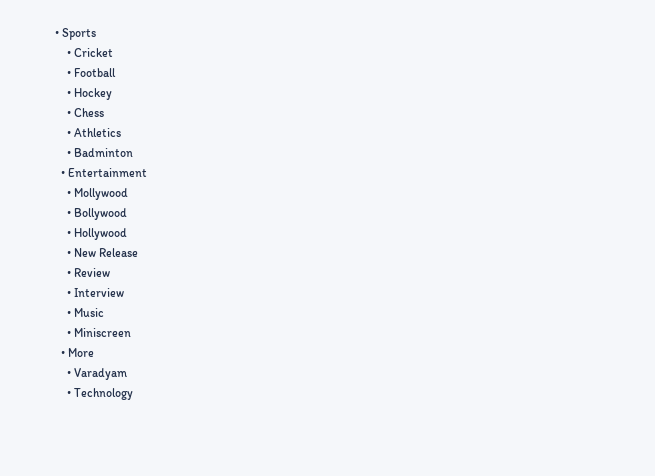• Sports
    • Cricket
    • Football
    • Hockey
    • Chess
    • Athletics
    • Badminton
  • Entertainment
    • Mollywood
    • Bollywood
    • Hollywood
    • New Release
    • Review
    • Interview
    • Music
    • Miniscreen
  • More
    • Varadyam
    • Technology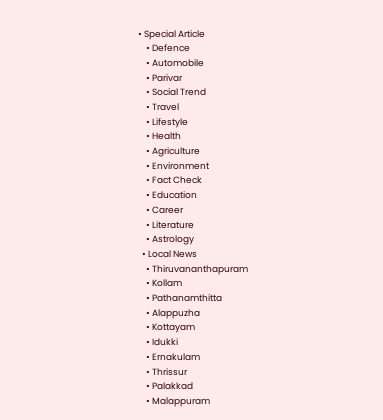• Special Article
    • Defence
    • Automobile
    • Parivar
    • Social Trend
    • Travel
    • Lifestyle
    • Health
    • Agriculture
    • Environment
    • Fact Check
    • Education
    • Career
    • Literature
    • Astrology
  • Local News
    • Thiruvananthapuram
    • Kollam
    • Pathanamthitta
    • Alappuzha
    • Kottayam
    • Idukki
    • Ernakulam
    • Thrissur
    • Palakkad
    • Malappuram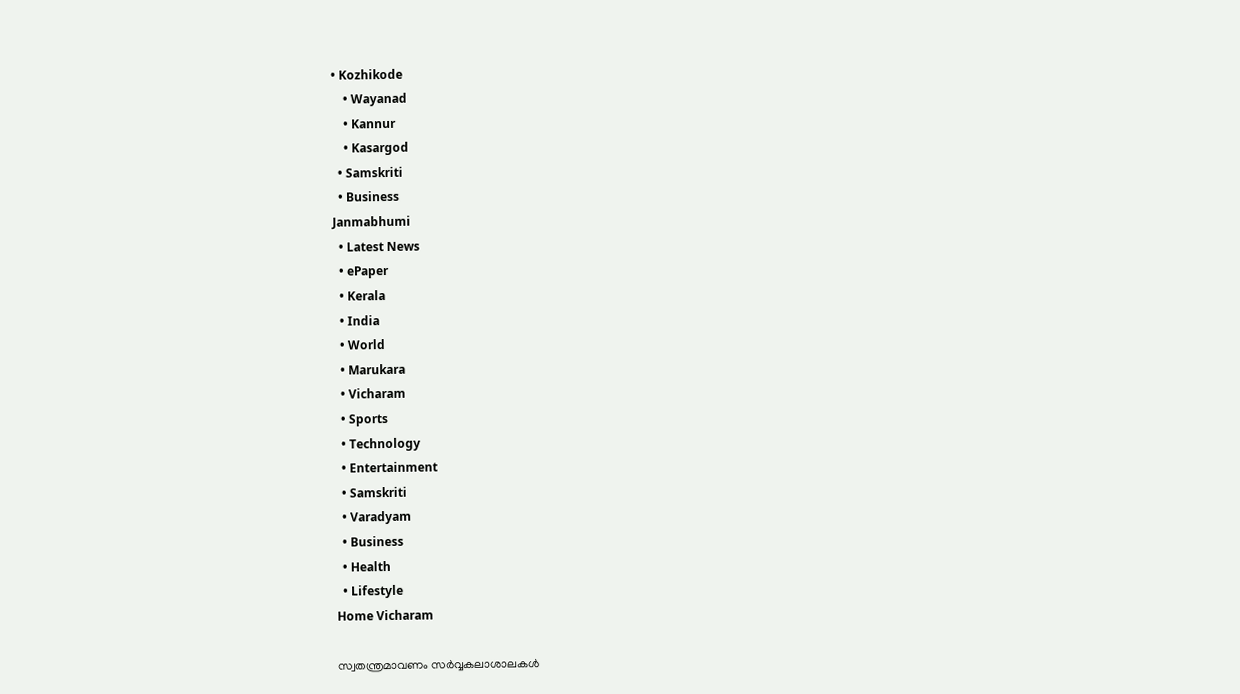• Kozhikode
    • Wayanad
    • Kannur
    • Kasargod
  • Samskriti
  • Business
Janmabhumi
  • Latest News
  • ePaper
  • Kerala
  • India
  • World
  • Marukara
  • Vicharam
  • Sports
  • Technology
  • Entertainment
  • Samskriti
  • Varadyam
  • Business
  • Health
  • Lifestyle
Home Vicharam

സ്വതന്ത്രമാവണം സര്‍വ്വകലാശാലകള്‍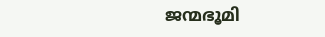ജന്മഭൂമി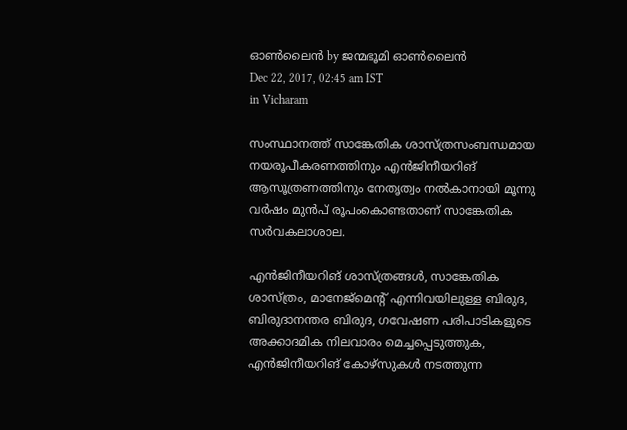ഓണ്‍ലൈന്‍ by ജന്മഭൂമി ഓണ്‍ലൈന്‍
Dec 22, 2017, 02:45 am IST
in Vicharam

സംസ്ഥാനത്ത് സാങ്കേതിക ശാസ്ത്രസംബന്ധമായ നയരൂപീകരണത്തിനും എന്‍ജിനീയറിങ് ആസൂത്രണത്തിനും നേതൃത്വം നല്‍കാനായി മൂന്നു വര്‍ഷം മുന്‍പ് രൂപംകൊണ്ടതാണ് സാങ്കേതിക സര്‍വകലാശാല.

എന്‍ജിനീയറിങ് ശാസ്ത്രങ്ങള്‍, സാങ്കേതിക ശാസ്ത്രം, മാനേജ്‌മെന്റ് എന്നിവയിലുള്ള ബിരുദ, ബിരുദാനന്തര ബിരുദ, ഗവേഷണ പരിപാടികളുടെ അക്കാദമിക നിലവാരം മെച്ചപ്പെടുത്തുക, എന്‍ജിനീയറിങ് കോഴ്‌സുകള്‍ നടത്തുന്ന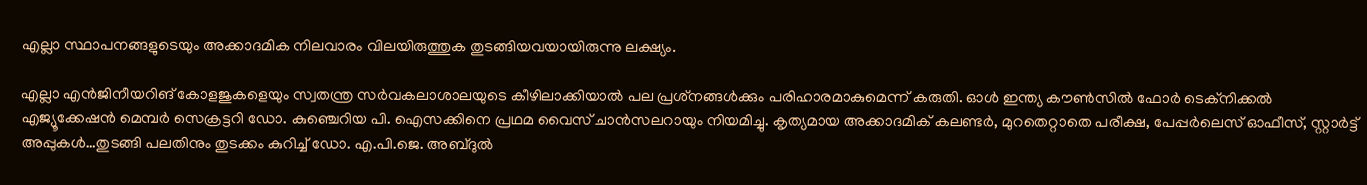എല്ലാ സ്ഥാപനങ്ങളുടെയും അക്കാദമിക നിലവാരം വിലയിരുത്തുക തുടങ്ങിയവയായിരുന്നു ലക്ഷ്യം.

എല്ലാ എന്‍ജിനീയറിങ് കോളജുകളെയും സ്വതന്ത്ര സര്‍വകലാശാലയുടെ കീഴിലാക്കിയാല്‍ പല പ്രശ്‌നങ്ങള്‍ക്കും പരിഹാരമാകുമെന്ന് കരുതി. ഓള്‍ ഇന്ത്യ കൗണ്‍സില്‍ ഫോര്‍ ടെക്‌നിക്കല്‍ എജ്യൂക്കേഷന്‍ മെമ്പര്‍ സെക്രട്ടറി ഡോ. കുഞ്ചെറിയ പി. ഐസക്കിനെ പ്രഥമ വൈസ് ചാന്‍സലറായും നിയമിച്ചു. കൃത്യമായ അക്കാദമിക് കലണ്ടര്‍, മുറതെറ്റാതെ പരീക്ഷ, പേപ്പര്‍ലെസ് ഓഫീസ്, സ്റ്റാര്‍ട്ട് അപ്പുകള്‍…തുടങ്ങി പലതിനും തുടക്കം കുറിച്ച് ഡോ. എ.പി.ജെ. അബ്ദുല്‍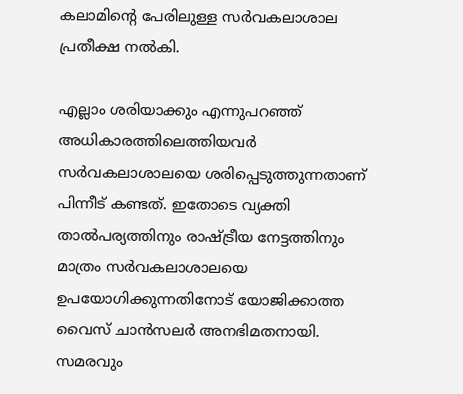കലാമിന്റെ പേരിലുള്ള സര്‍വകലാശാല പ്രതീക്ഷ നല്‍കി.

എല്ലാം ശരിയാക്കും എന്നുപറഞ്ഞ് അധികാരത്തിലെത്തിയവര്‍ സര്‍വകലാശാലയെ ശരിപ്പെടുത്തുന്നതാണ് പിന്നീട് കണ്ടത്. ഇതോടെ വ്യക്തി താല്‍പര്യത്തിനും രാഷ്‌ട്രീയ നേട്ടത്തിനും മാത്രം സര്‍വകലാശാലയെ ഉപയോഗിക്കുന്നതിനോട് യോജിക്കാത്ത വൈസ് ചാന്‍സലര്‍ അനഭിമതനായി. സമരവും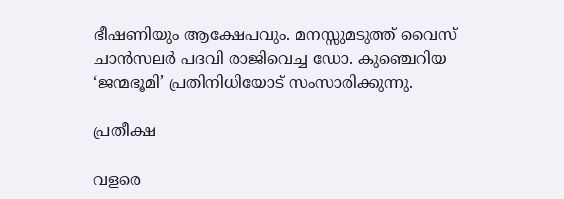ഭീഷണിയും ആക്ഷേപവും. മനസ്സുമടുത്ത് വൈസ് ചാന്‍സലര്‍ പദവി രാജിവെച്ച ഡോ. കുഞ്ചെറിയ ‘ജന്മഭൂമി’ പ്രതിനിധിയോട് സംസാരിക്കുന്നു.

പ്രതീക്ഷ

വളരെ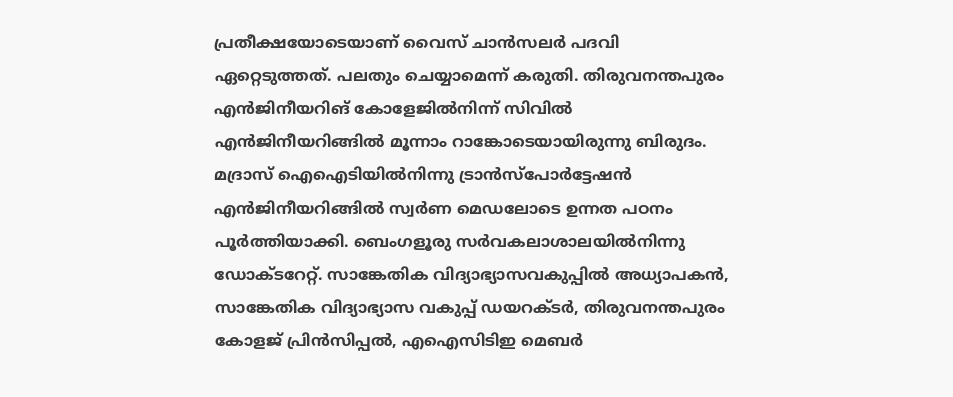പ്രതീക്ഷയോടെയാണ് വൈസ് ചാന്‍സലര്‍ പദവി ഏറ്റെടുത്തത്. പലതും ചെയ്യാമെന്ന് കരുതി. തിരുവനന്തപുരം എന്‍ജിനീയറിങ് കോളേജില്‍നിന്ന് സിവില്‍ എന്‍ജിനീയറിങ്ങില്‍ മൂന്നാം റാങ്കോടെയായിരുന്നു ബിരുദം. മദ്രാസ് ഐഐടിയില്‍നിന്നു ട്രാന്‍സ്‌പോര്‍ട്ടേഷന്‍ എന്‍ജിനീയറിങ്ങില്‍ സ്വര്‍ണ മെഡലോടെ ഉന്നത പഠനം പൂര്‍ത്തിയാക്കി. ബെംഗളൂരു സര്‍വകലാശാലയില്‍നിന്നു ഡോക്ടറേറ്റ്. സാങ്കേതിക വിദ്യാഭ്യാസവകുപ്പില്‍ അധ്യാപകന്‍, സാങ്കേതിക വിദ്യാഭ്യാസ വകുപ്പ് ഡയറക്ടര്‍, തിരുവനന്തപുരം കോളജ് പ്രിന്‍സിപ്പല്‍, എഐസിടിഇ മെബര്‍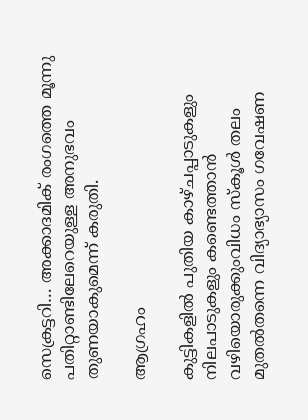സെക്രട്ടറി… അക്കാദമിക് രംഗത്തെ മൂന്നു പതിറ്റാണ്ടിലേറെയുള്ള അനുഭവം തുണയാകുമെന്ന് കരുതി.

ആഗ്രഹം

കുട്ടികളില്‍ പുതിയ കാഴ്ചപ്പാടുകളും നിലപാടുകളും കണ്ടെത്താന്‍ വഴിയൊരുക്കുംവിധം സ്‌കൂള്‍ തലം മുതല്‍തന്നെ വിദ്യാഭ്യാസം ഗവേഷണ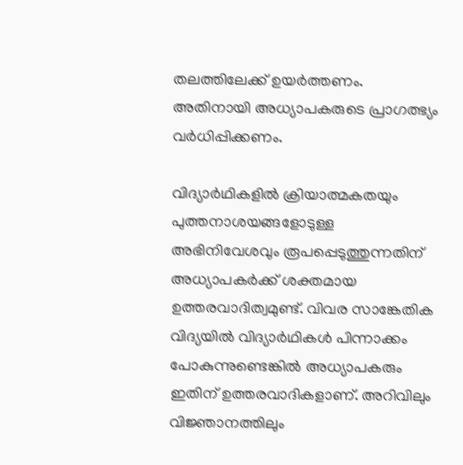തലത്തിലേക്ക് ഉയര്‍ത്തണം. അതിനായി അധ്യാപകരുടെ പ്രാഗത്ഭ്യം വര്‍ധിപ്പിക്കണം.

വിദ്യാര്‍ഥികളില്‍ ക്രിയാത്മകതയും പുത്തനാശയങ്ങളോടുള്ള അഭിനിവേശവും രൂപപ്പെടുത്തുന്നതിന് അധ്യാപകര്‍ക്ക് ശക്തമായ ഉത്തരവാദിത്വമുണ്ട്. വിവര സാങ്കേതിക വിദ്യയില്‍ വിദ്യാര്‍ഥികള്‍ പിന്നാക്കം പോകുന്നുണ്ടെങ്കില്‍ അധ്യാപകരും ഇതിന് ഉത്തരവാദികളാണ്. അറിവിലും വിജ്ഞാനത്തിലും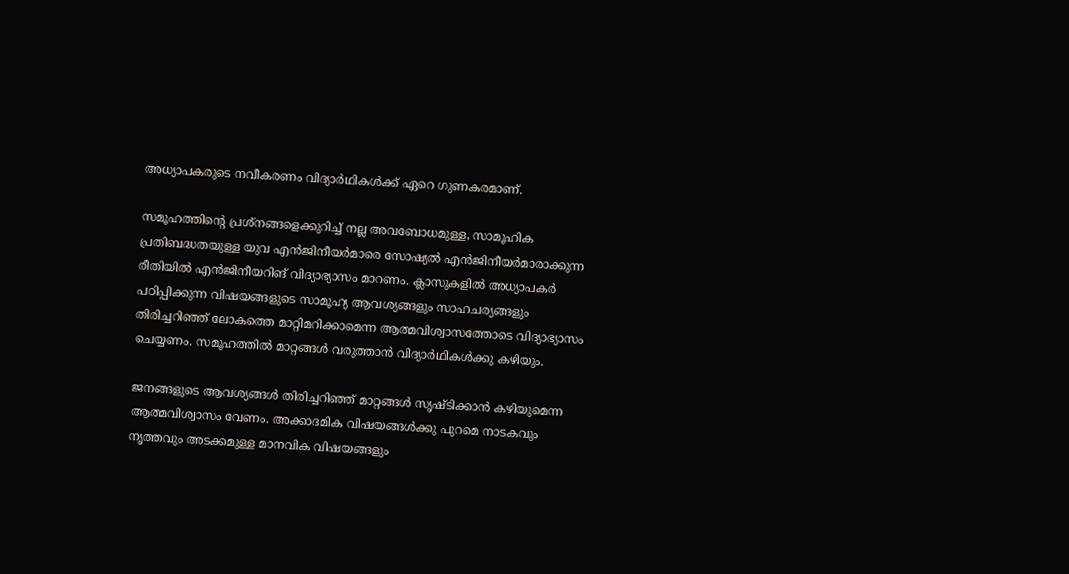അധ്യാപകരുടെ നവീകരണം വിദ്യാര്‍ഥികള്‍ക്ക് ഏറെ ഗുണകരമാണ്.

സമൂഹത്തിന്റെ പ്രശ്നങ്ങളെക്കുറിച്ച് നല്ല അവബോധമുള്ള, സാമൂഹിക പ്രതിബദ്ധതയുള്ള യുവ എന്‍ജിനീയര്‍മാരെ സോഷ്യല്‍ എന്‍ജിനീയര്‍മാരാക്കുന്ന രീതിയില്‍ എന്‍ജിനീയറിങ് വിദ്യാഭ്യാസം മാറണം. ക്ലാസുകളില്‍ അധ്യാപകര്‍ പഠിപ്പിക്കുന്ന വിഷയങ്ങളുടെ സാമൂഹ്യ ആവശ്യങ്ങളും സാഹചര്യങ്ങളും തിരിച്ചറിഞ്ഞ് ലോകത്തെ മാറ്റിമറിക്കാമെന്ന ആത്മവിശ്വാസത്തോടെ വിദ്യാഭ്യാസം ചെയ്യണം. സമൂഹത്തില്‍ മാറ്റങ്ങള്‍ വരുത്താന്‍ വിദ്യാര്‍ഥികള്‍ക്കു കഴിയും.

ജനങ്ങളുടെ ആവശ്യങ്ങള്‍ തിരിച്ചറിഞ്ഞ് മാറ്റങ്ങള്‍ സൃഷ്ടിക്കാന്‍ കഴിയുമെന്ന ആത്മവിശ്വാസം വേണം. അക്കാദമിക വിഷയങ്ങള്‍ക്കു പുറമെ നാടകവും നൃത്തവും അടക്കമുള്ള മാനവിക വിഷയങ്ങളും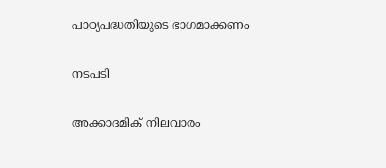പാഠ്യപദ്ധതിയുടെ ഭാഗമാക്കണം

നടപടി

അക്കാദമിക് നിലവാരം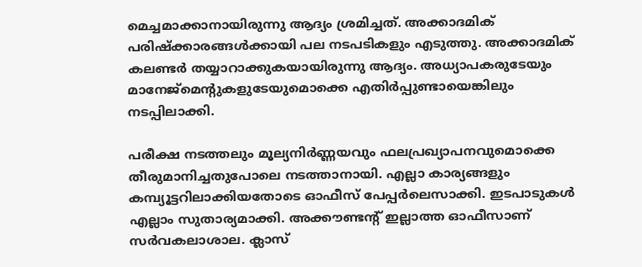മെച്ചമാക്കാനായിരുന്നു ആദ്യം ശ്രമിച്ചത്. അക്കാദമിക് പരിഷ്‌ക്കാരങ്ങള്‍ക്കായി പല നടപടികളും എടുത്തു. അക്കാദമിക് കലണ്ടര്‍ തയ്യാറാക്കുകയായിരുന്നു ആദ്യം. അധ്യാപകരുടേയും മാനേജ്‌മെന്റുകളുടേയുമൊക്കെ എതിര്‍പ്പുണ്ടായെങ്കിലും നടപ്പിലാക്കി.

പരീക്ഷ നടത്തലും മൂല്യനിര്‍ണ്ണയവും ഫലപ്രഖ്യാപനവുമൊക്കെ തീരുമാനിച്ചതുപോലെ നടത്താനായി. എല്ലാ കാര്യങ്ങളും കമ്പ്യൂട്ടറിലാക്കിയതോടെ ഓഫീസ് പേപ്പര്‍ലെസാക്കി. ഇടപാടുകള്‍ എല്ലാം സുതാര്യമാക്കി. അക്കൗണ്ടന്റ് ഇല്ലാത്ത ഓഫീസാണ് സര്‍വകലാശാല. ക്ലാസ്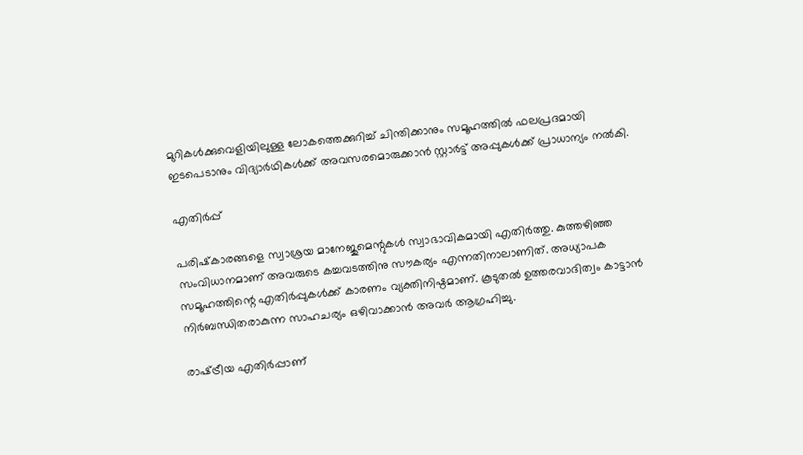മുറികള്‍ക്കുവെളിയിലുള്ള ലോകത്തെക്കുറിച്ച് ചിന്തിക്കാനും സമൂഹത്തില്‍ ഫലപ്രദമായി ഇടപെടാനും വിദ്യാര്‍ഥികള്‍ക്ക് അവസരമൊരുക്കാന്‍ സ്റ്റാര്‍ട്ട് അപ്പുകള്‍ക്ക് പ്രാധാന്യം നല്‍കി.

എതിര്‍പ്പ്

പരിഷ്‌കാരങ്ങളെ സ്വാശ്രയ മാനേജുമെന്റുകള്‍ സ്വാഭാവികമായി എതിര്‍ത്തു. കുത്തഴിഞ്ഞ സംവിധാനമാണ് അവരുടെ കച്ചവടത്തിനു സൗകര്യം എന്നതിനാലാണിത്. അധ്യാപക സമൂഹത്തിന്റെ എതിര്‍പ്പുകള്‍ക്ക് കാരണം വ്യക്തിനിഷ്ഠമാണ്. കൂടുതല്‍ ഉത്തരവാദിത്വം കാട്ടാന്‍ നിര്‍ബന്ധിതരാകുന്ന സാഹചര്യം ഒഴിവാക്കാന്‍ അവര്‍ ആഗ്രഹിച്ചു.

രാഷ്‌ട്രീയ എതിര്‍പ്പാണ്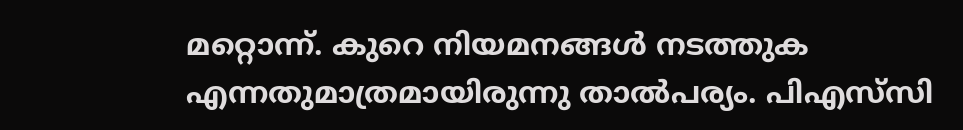മറ്റൊന്ന്. കുറെ നിയമനങ്ങള്‍ നടത്തുക എന്നതുമാത്രമായിരുന്നു താല്‍പര്യം. പിഎസ്‌സി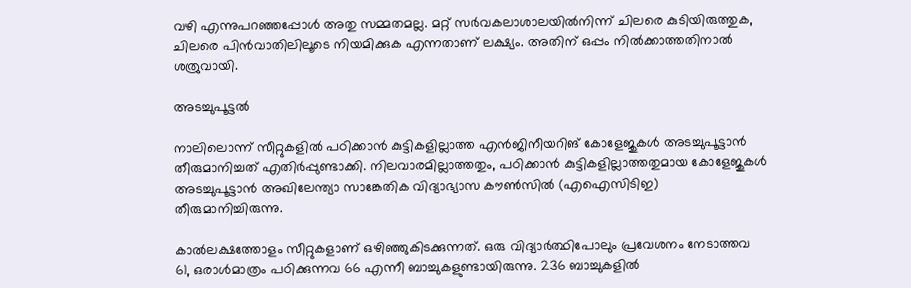വഴി എന്നുപറഞ്ഞപ്പോള്‍ അതു സമ്മതമല്ല. മറ്റ് സര്‍വകലാശാലയില്‍നിന്ന് ചിലരെ കുടിയിരുത്തുക, ചിലരെ പിന്‍വാതിലിലൂടെ നിയമിക്കുക എന്നതാണ് ലക്ഷ്യം. അതിന് ഒപ്പം നില്‍ക്കാത്തതിനാല്‍ ശത്രുവായി.

അടച്ചുപൂട്ടല്‍

നാലിലൊന്ന് സീറ്റുകളില്‍ പഠിക്കാന്‍ കുട്ടികളില്ലാത്ത എന്‍ജിനീയറിങ് കോളേജുകള്‍ അടച്ചുപൂട്ടാന്‍ തീരുമാനിച്ചത് എതിര്‍പ്പുണ്ടാക്കി. നിലവാരമില്ലാത്തതും, പഠിക്കാന്‍ കുട്ടികളില്ലാത്തതുമായ കോളേജുകള്‍ അടച്ചുപൂട്ടാന്‍ അഖിലേന്ത്യാ സാങ്കേതിക വിദ്യാഭ്യാസ കൗണ്‍സില്‍ (എഐസിടിഇ) തീരുമാനിച്ചിരുന്നു.

കാല്‍ലക്ഷത്തോളം സീറ്റുകളാണ് ഒഴിഞ്ഞുകിടക്കുന്നത്. ഒരു വിദ്യാര്‍ത്ഥിപോലും പ്രവേശനം നേടാത്തവ 61, ഒരാള്‍മാത്രം പഠിക്കുന്നവ 66 എന്നീ ബാച്ചുകളുണ്ടായിരുന്നു. 236 ബാച്ചുകളില്‍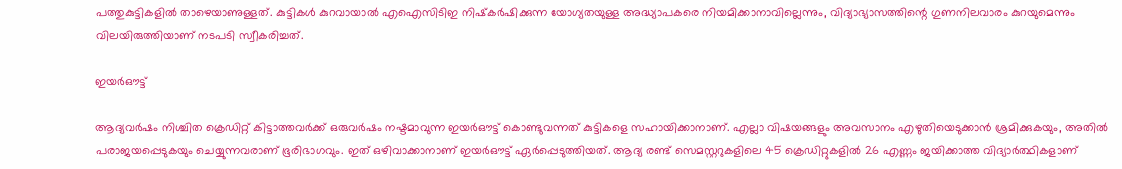പത്തുകുട്ടികളില്‍ താഴെയാണുള്ളത്. കുട്ടികള്‍ കുറവായാല്‍ എഐസിടിഇ നിഷ്‌കര്‍ഷിക്കുന്ന യോഗ്യതയുള്ള അദ്ധ്യാപകരെ നിയമിക്കാനാവില്ലെന്നും, വിദ്യാഭ്യാസത്തിന്റെ ഗുണനിലവാരം കുറയുമെന്നും വിലയിരുത്തിയാണ് നടപടി സ്വീകരിച്ചത്.

ഇയര്‍ഔട്ട്

ആദ്യവര്‍ഷം നിശ്ചിത ക്രെഡിറ്റ് കിട്ടാത്തവര്‍ക്ക് ഒരുവര്‍ഷം നഷ്ടമാവുന്ന ഇയര്‍ഔട്ട് കൊണ്ടുവന്നത് കുട്ടികളെ സഹായിക്കാനാണ്. എല്ലാ വിഷയങ്ങളും അവസാനം എഴുതിയെടുക്കാന്‍ ശ്രമിക്കുകയും, അതില്‍ പരാജയപ്പെടുകയും ചെയ്യുന്നവരാണ് ഭൂരിഭാഗവും. ഇത് ഒഴിവാക്കാനാണ് ഇയര്‍ഔട്ട് ഏര്‍പ്പെടുത്തിയത്. ആദ്യ രണ്ട് സെമസ്റ്ററുകളിലെ 45 ക്രെഡിറ്റുകളില്‍ 26 എണ്ണം ജയിക്കാത്ത വിദ്യാര്‍ത്ഥികളാണ്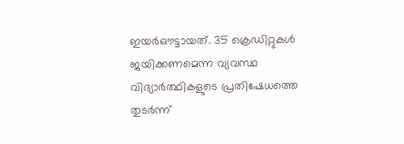ഇയര്‍ഔട്ടായത്. 35 ക്രെഡിറ്റുകള്‍ ജയിക്കണമെന്ന വ്യവസ്ഥ വിദ്യാര്‍ത്ഥികളുടെ പ്രതിഷേധത്തെ തുടര്‍ന്ന്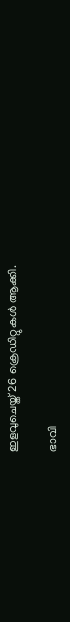ഇളവുചെയ്ത് 26 ക്രെഡിറ്റുകള്‍ ആക്കി.

ഭാവി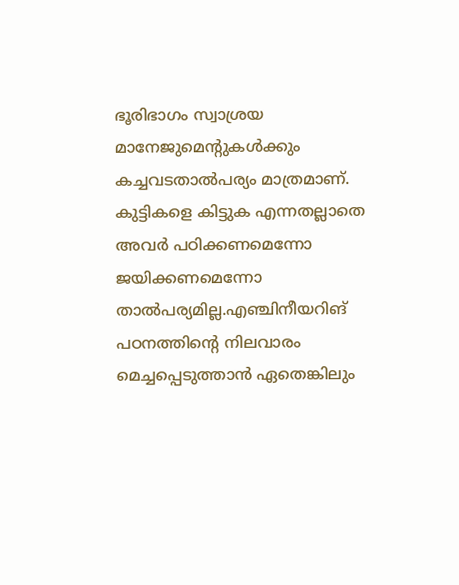ഭൂരിഭാഗം സ്വാശ്രയ മാനേജുമെന്റുകള്‍ക്കും കച്ചവടതാല്‍പര്യം മാത്രമാണ്. കുട്ടികളെ കിട്ടുക എന്നതല്ലാതെ അവര്‍ പഠിക്കണമെന്നോ ജയിക്കണമെന്നോ താല്‍പര്യമില്ല.എഞ്ചിനീയറിങ് പഠനത്തിന്റെ നിലവാരം മെച്ചപ്പെടുത്താന്‍ ഏതെങ്കിലും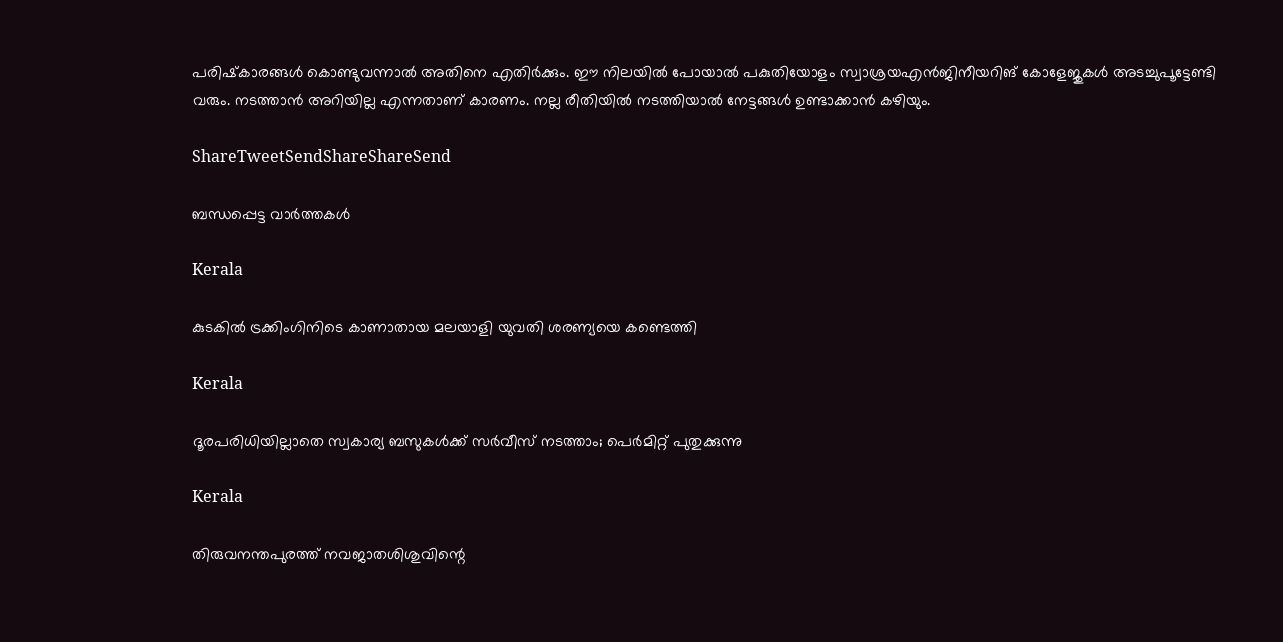പരിഷ്‌കാരങ്ങള്‍ കൊണ്ടുവന്നാല്‍ അതിനെ എതിര്‍ക്കും. ഈ നിലയില്‍ പോയാല്‍ പകുതിയോളം സ്വാശ്രയഎന്‍ജിനീയറിങ് കോളേജുകള്‍ അടച്ചുപൂട്ടേണ്ടി വരും. നടത്താന്‍ അറിയില്ല എന്നതാണ് കാരണം. നല്ല രീതിയില്‍ നടത്തിയാല്‍ നേട്ടങ്ങള്‍ ഉണ്ടാക്കാന്‍ കഴിയും.

ShareTweetSendShareShareSend

ബന്ധപ്പെട്ട വാര്‍ത്തകള്‍

Kerala

കുടകില്‍ ട്രക്കിംഗിനിടെ കാണാതായ മലയാളി യുവതി ശരണ്യയെ കണ്ടെത്തി

Kerala

ദൂരപരിധിയില്ലാതെ സ്വകാര്യ ബസുകള്‍ക്ക് സര്‍വീസ് നടത്താം; പെര്‍മിറ്റ് പുതുക്കുന്നു

Kerala

തിരുവനന്തപുരത്ത് നവജാതശിശുവിന്റെ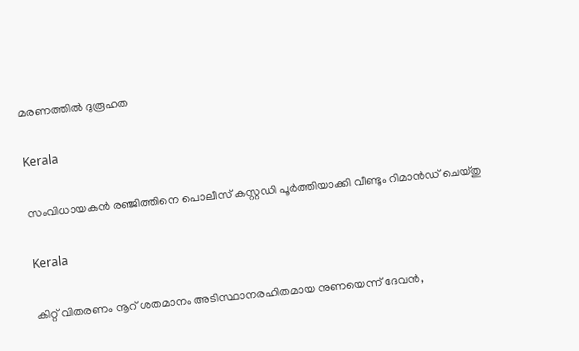മരണത്തില്‍ ദുരൂഹത

Kerala

സംവിധായകന്‍ രഞ്ജിത്തിനെ പൊലീസ് കസ്റ്റഡി പൂര്‍ത്തിയാക്കി വീണ്ടും റിമാന്‍ഡ് ചെയ്തു

Kerala

കിറ്റ് വിതരണം നൂറ് ശതമാനം അടിസ്ഥാനരഹിതമായ നുണയെന്ന് ദേവന്‍,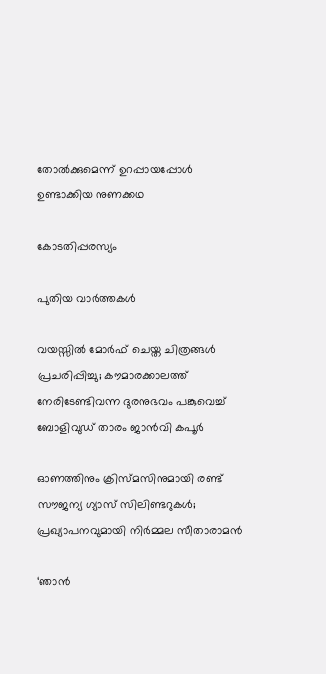തോല്‍ക്കുമെന്ന് ഉറപ്പായപ്പോള്‍ ഉണ്ടാക്കിയ നുണക്കഥ

കോടതിപ്പരസ്യം

പുതിയ വാര്‍ത്തകള്‍

വയസ്സിൽ മോർഫ് ചെയ്ത ചിത്രങ്ങൾ പ്രചരിപ്പിച്ചു; കൗമാരക്കാലത്ത് നേരിടേണ്ടിവന്ന ദുരനുഭവം പങ്കുവെച്ച് ബോളിവുഡ് താരം ജാൻവി കപൂർ

ഓണത്തിനും ക്രിസ്മസിനുമായി രണ്ട് സൗജന്യ ഗ്യാസ് സിലിണ്ടറുകള്‍; പ്രഖ്യാപനവുമായി നിര്‍മ്മല സീതാരാമൻ

‘ഞാന്‍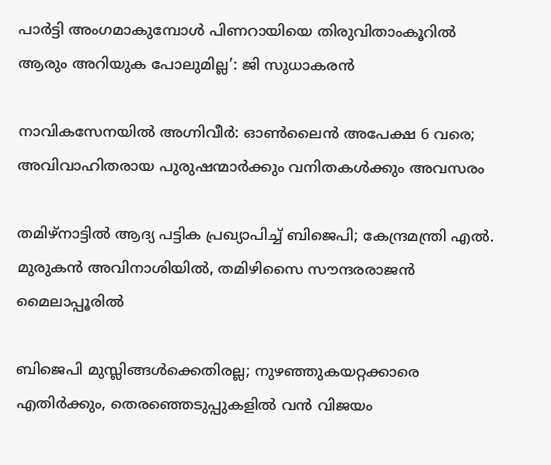പാര്‍ട്ടി അംഗമാകുമ്പോള്‍ പിണറായിയെ തിരുവിതാംകൂറില്‍ ആരും അറിയുക പോലുമില്ല’: ജി സുധാകരന്‍

നാവികസേനയില്‍ അഗ്നിവീര്‍: ഓണ്‍ലൈന്‍ അപേക്ഷ 6 വരെ; അവിവാഹിതരായ പുരുഷന്മാര്‍ക്കും വനിതകള്‍ക്കും അവസരം

തമിഴ്നാട്ടില്‍ ആദ്യ പട്ടിക പ്രഖ്യാപിച്ച് ബിജെപി; കേന്ദ്രമന്ത്രി എല്‍. മുരുകന്‍ അവിനാശിയില്‍, തമിഴിസൈ സൗന്ദരരാജന്‍ മൈലാപ്പൂരില്‍

ബിജെപി മുസ്ലിങ്ങൾക്കെതിരല്ല; നുഴഞ്ഞുകയറ്റക്കാരെ എതിർക്കും, തെരഞ്ഞെടുപ്പുകളിൽ വൻ വിജയം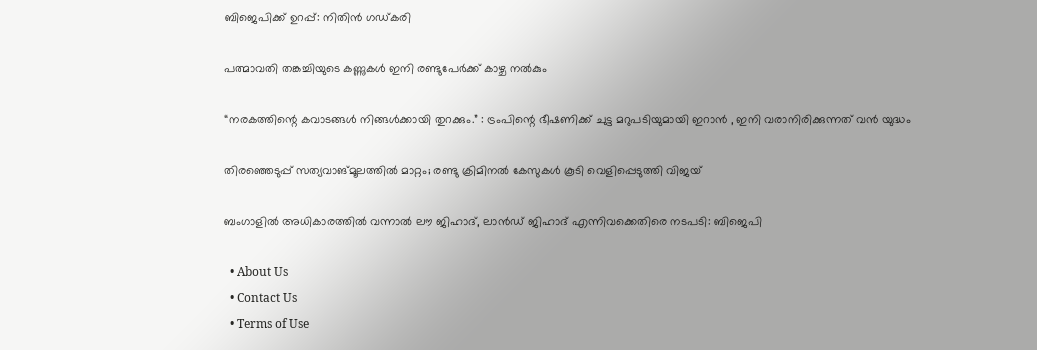ബിജെപിക്ക് ഉറപ്പ്: നിതിൻ ഗഡ്കരി

പത്മാവതി തങ്കച്ചിയുടെ കണ്ണുകള്‍ ഇനി രണ്ടുപേര്‍ക്ക് കാഴ്ച നല്‍കും

“നരകത്തിന്റെ കവാടങ്ങൾ നിങ്ങൾക്കായി തുറക്കും.” : ട്രംപിന്റെ ഭീഷണിക്ക് ചുട്ട മറുപടിയുമായി ഇറാൻ , ഇനി വരാനിരിക്കുന്നത് വൻ യുദ്ധം

തിരഞ്ഞെടുപ്പ് സത്യവാങ്മൂലത്തിൽ മാറ്റം; രണ്ടു ക്രിമിനൽ കേസുകൾ കൂടി വെളിപ്പെടുത്തി വിജയ്

ബംഗാളില്‍ അധികാരത്തില്‍ വന്നാല്‍ ലൗ ജിഹാദ്, ലാന്‍ഡ് ജിഹാദ് എന്നിവക്കെതിരെ നടപടി: ബിജെപി

  • About Us
  • Contact Us
  • Terms of Use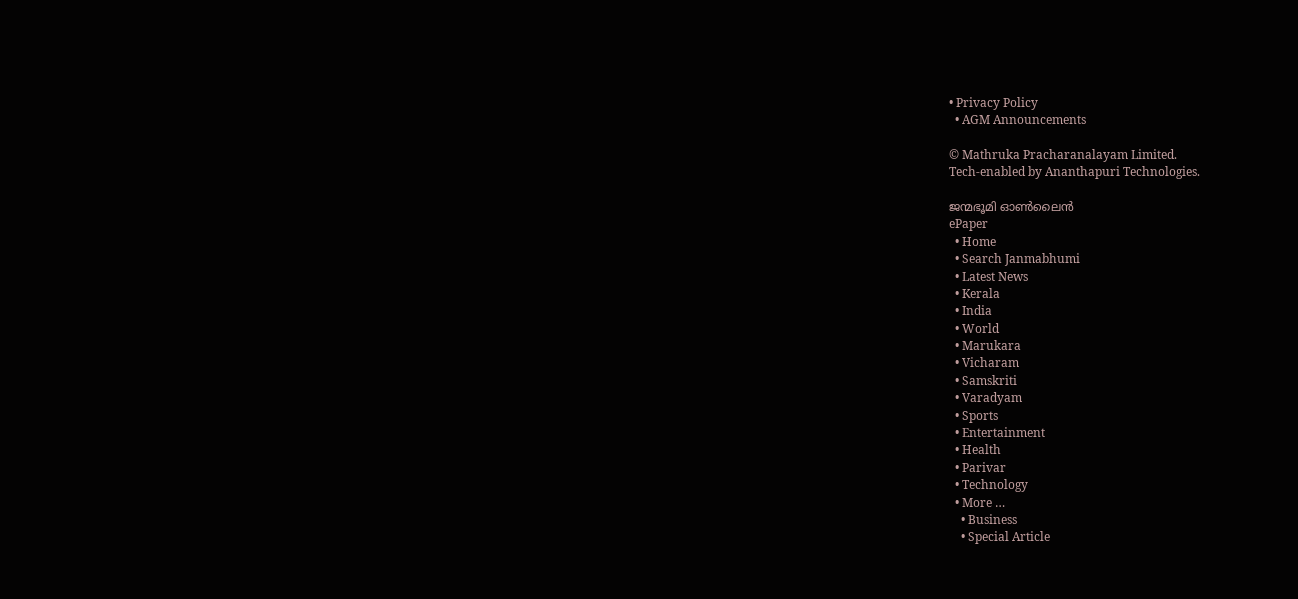• Privacy Policy
  • AGM Announcements

© Mathruka Pracharanalayam Limited.
Tech-enabled by Ananthapuri Technologies.

ജന്മഭൂമി ഓണ്‍ലൈന്‍
ePaper
  • Home
  • Search Janmabhumi
  • Latest News
  • Kerala
  • India
  • World
  • Marukara
  • Vicharam
  • Samskriti
  • Varadyam
  • Sports
  • Entertainment
  • Health
  • Parivar
  • Technology
  • More …
    • Business
    • Special Article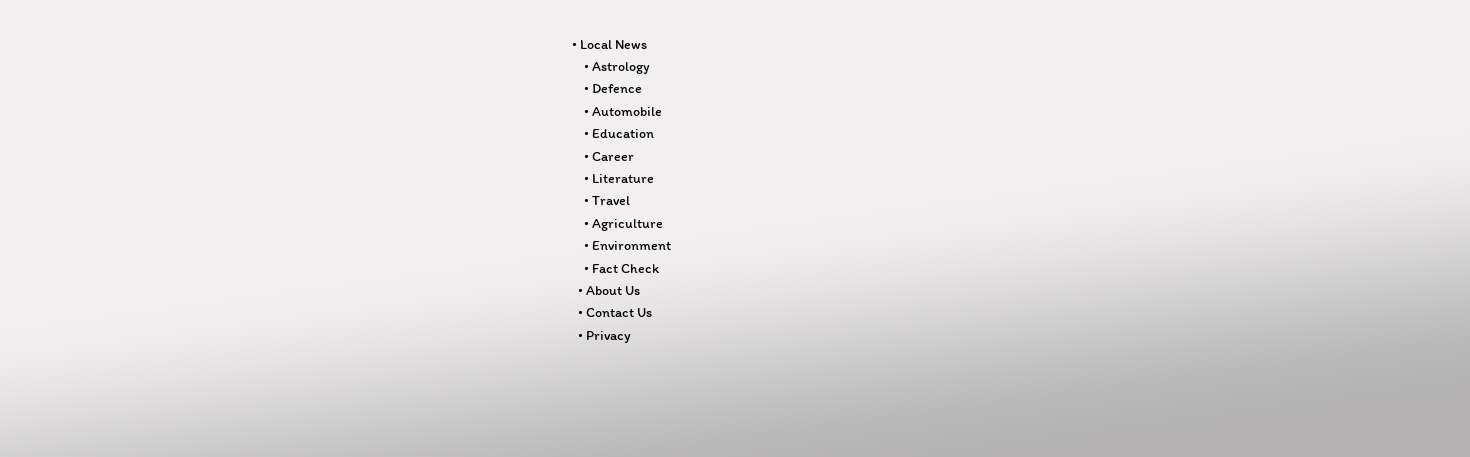• Local News
    • Astrology
    • Defence
    • Automobile
    • Education
    • Career
    • Literature
    • Travel
    • Agriculture
    • Environment
    • Fact Check
  • About Us
  • Contact Us
  • Privacy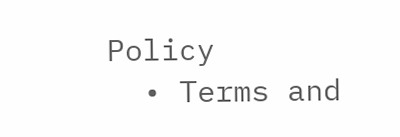Policy
  • Terms and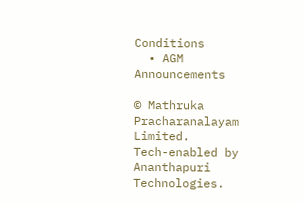Conditions
  • AGM Announcements

© Mathruka Pracharanalayam Limited.
Tech-enabled by Ananthapuri Technologies.